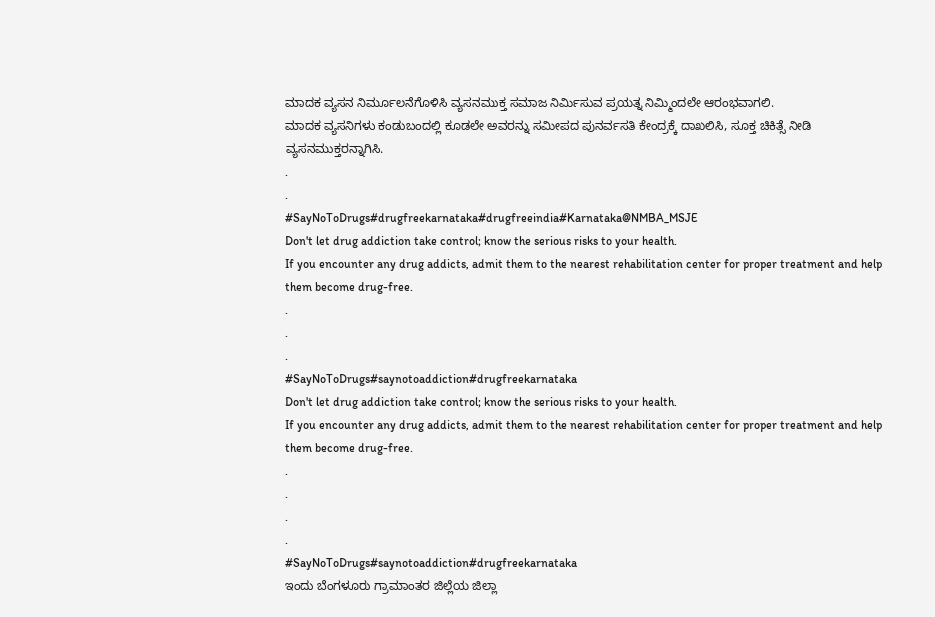ಮಾದಕ ವ್ಯಸನ ನಿರ್ಮೂಲನೆಗೊಳಿಸಿ ವ್ಯಸನಮುಕ್ತ ಸಮಾಜ ನಿರ್ಮಿಸುವ ಪ್ರಯತ್ನ ನಿಮ್ಮಿಂದಲೇ ಆರಂಭವಾಗಲಿ.
ಮಾದಕ ವ್ಯಸನಿಗಳು ಕಂಡುಬಂದಲ್ಲಿ ಕೂಡಲೇ ಅವರನ್ನು ಸಮೀಪದ ಪುನರ್ವಸತಿ ಕೇಂದ್ರಕ್ಕೆ ದಾಖಲಿಸಿ, ಸೂಕ್ತ ಚಿಕಿತ್ಸೆ ನೀಡಿ ವ್ಯಸನಮುಕ್ತರನ್ನಾಗಿಸಿ.
.
.
#SayNoToDrugs#drugfreekarnataka#drugfreeindia#Karnataka@NMBA_MSJE
Don't let drug addiction take control; know the serious risks to your health.
If you encounter any drug addicts, admit them to the nearest rehabilitation center for proper treatment and help them become drug-free.
.
.
.
#SayNoToDrugs#saynotoaddiction#drugfreekarnataka
Don't let drug addiction take control; know the serious risks to your health.
If you encounter any drug addicts, admit them to the nearest rehabilitation center for proper treatment and help them become drug-free.
.
.
.
.
#SayNoToDrugs#saynotoaddiction#drugfreekarnataka
ಇಂದು ಬೆಂಗಳೂರು ಗ್ರಾಮಾಂತರ ಜಿಲ್ಲೆಯ ಜಿಲ್ಲಾ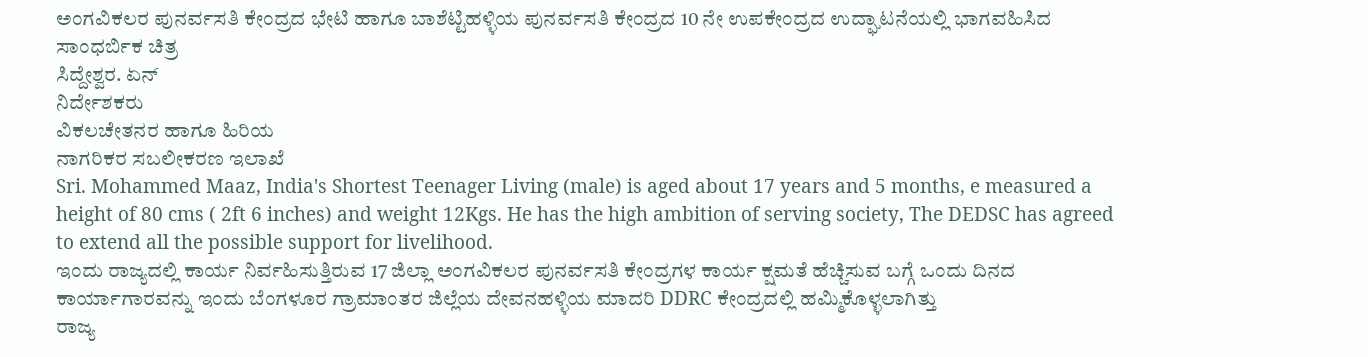ಅಂಗವಿಕಲರ ಪುನರ್ವಸತಿ ಕೇಂದ್ರದ ಭೇಟಿ ಹಾಗೂ ಬಾಶೆಟ್ಟಿಹಳ್ಳಿಯ ಪುನರ್ವಸತಿ ಕೇಂದ್ರದ 10 ನೇ ಉಪಕೇಂದ್ರದ ಉದ್ಘಾಟನೆಯಲ್ಲಿ ಭಾಗವಹಿಸಿದ ಸಾಂಧರ್ಬಿಕ ಚಿತ್ರ
ಸಿದ್ದೇಶ್ವರ. ಏನ್
ನಿರ್ದೇಶಕರು
ವಿಕಲಚೇತನರ ಹಾಗೂ ಹಿರಿಯ
ನಾಗರಿಕರ ಸಬಲೀಕರಣ ಇಲಾಖೆ
Sri. Mohammed Maaz, India's Shortest Teenager Living (male) is aged about 17 years and 5 months, e measured a height of 80 cms ( 2ft 6 inches) and weight 12Kgs. He has the high ambition of serving society, The DEDSC has agreed to extend all the possible support for livelihood.
ಇಂದು ರಾಜ್ಯದಲ್ಲಿ ಕಾರ್ಯ ನಿರ್ವಹಿಸುತ್ತಿರುವ 17 ಜಿಲ್ಲಾ ಅಂಗವಿಕಲರ ಪುನರ್ವಸತಿ ಕೇಂದ್ರಗಳ ಕಾರ್ಯ ಕ್ಷಮತೆ ಹೆಚ್ಚಿಸುವ ಬಗ್ಗೆ ಒಂದು ದಿನದ ಕಾರ್ಯಾಗಾರವನ್ನು ಇಂದು ಬೆಂಗಳೂರ ಗ್ರಾಮಾಂತರ ಜಿಲ್ಲೆಯ ದೇವನಹಳ್ಳಿಯ ಮಾದರಿ DDRC ಕೇಂದ್ರದಲ್ಲಿ ಹಮ್ಮಿಕೊಳ್ಳಲಾಗಿತ್ತು
ರಾಜ್ಯ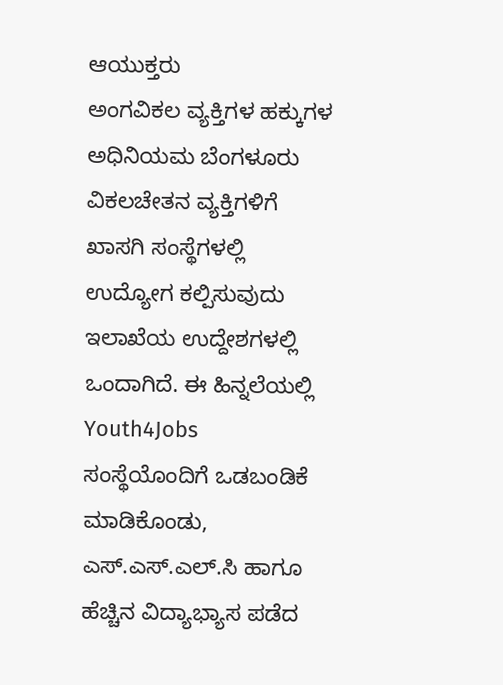ಆಯುಕ್ತರು
ಅಂಗವಿಕಲ ವ್ಯಕ್ತಿಗಳ ಹಕ್ಕುಗಳ ಅಧಿನಿಯಮ ಬೆಂಗಳೂರು
ವಿಕಲಚೇತನ ವ್ಯಕ್ತಿಗಳಿಗೆ ಖಾಸಗಿ ಸಂಸ್ಥೆಗಳಲ್ಲಿ ಉದ್ಯೋಗ ಕಲ್ಪಿಸುವುದು ಇಲಾಖೆಯ ಉದ್ದೇಶಗಳಲ್ಲಿ ಒಂದಾಗಿದೆ. ಈ ಹಿನ್ನಲೆಯಲ್ಲಿ Youth4Jobs ಸಂಸ್ಥೆಯೊಂದಿಗೆ ಒಡಬಂಡಿಕೆ ಮಾಡಿಕೊಂಡು, ಎಸ್.ಎಸ್.ಎಲ್.ಸಿ ಹಾಗೂ ಹೆಚ್ಚಿನ ವಿದ್ಯಾಭ್ಯಾಸ ಪಡೆದ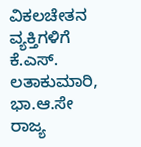ವಿಕಲಚೇತನ ವ್ಯಕ್ತಿಗಳಿಗೆ
ಕೆ.ಎಸ್. ಲತಾಕುಮಾರಿ, ಭಾ.ಆ.ಸೇ
ರಾಜ್ಯ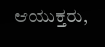ಆಯುಕ್ತರು,